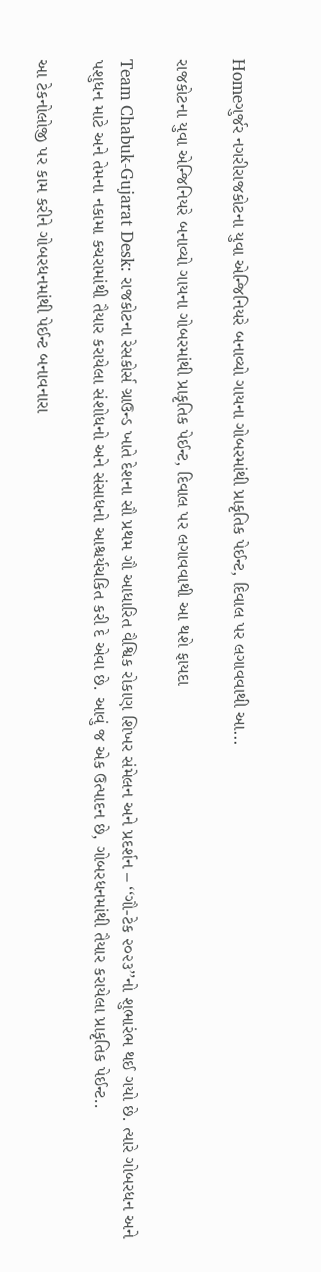Homeગુર્જર નગરીરાજકોટના યુવા એન્જિનિયરે બનાવ્યો ગાયના ગોબરમાંથી પ્રાકૃતિક પેઈન્ટ, દિવાલ પર લગાવવાથી આ...

રાજકોટના યુવા એન્જિનિયરે બનાવ્યો ગાયના ગોબરમાંથી પ્રાકૃતિક પેઈન્ટ, દિવાલ પર લગાવવાથી આ થશે ફાયદા

Team Chabuk-Gujarat Desk: રાજકોટના રેસકોર્સ ગ્રાઉન્ડ ખાતે દેશના સૌ પ્રથમ ગૌ આધારિત વૈશ્વિક રોકાણ શિખર સંમેલન અને પ્રદર્શન – ‘‘ગૌ-ટેક ૨૦૨૩’’નો શુભારંભ થઈ ગયો છે. ત્યારે ગોબરધન અને પશુધન માટે અને તેમના નકામા કચરામાંથી તૈયાર કરાયેલા સંશોધનો અને સંસાધનો આશ્ચર્યચકિત કરી દે એવા છે. આવું જ એક ઉત્પાદન છે, ગોબરધનમાંથી તૈયાર કરાયેલા પ્રાકૃતિક પેઈન્ટ..

આ ટેકનોલોજી પર કામ કરીને ગોબરધનમાંથી પેઈન્ટ બનાવનારા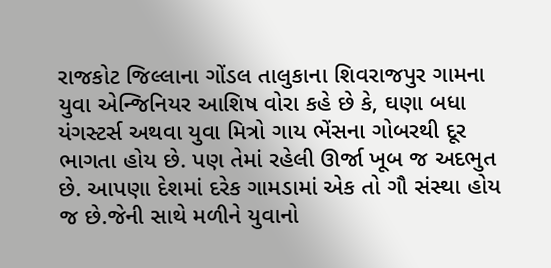રાજકોટ જિલ્લાના ગોંડલ તાલુકાના શિવરાજપુર ગામના યુવા એન્જિનિયર આશિષ વોરા કહે છે કે, ઘણા બધા યંગસ્ટર્સ અથવા યુવા મિત્રો ગાય ભેંસના ગોબરથી દૂર ભાગતા હોય છે. પણ તેમાં રહેલી ઊર્જા ખૂબ જ અદભુત છે. આપણા દેશમાં દરેક ગામડામાં એક તો ગૌ સંસ્થા હોય જ છે.જેની સાથે મળીને યુવાનો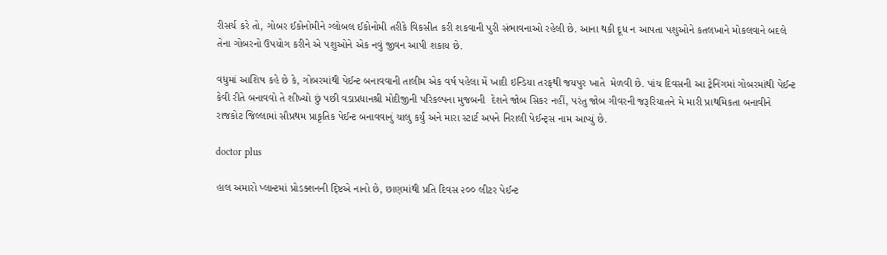રીસર્ચ કરે તો, ગોબર ઈકોનોમીને ગ્લોબલ ઈકોનોમી તરીકે વિકસીત કરી શકવાની પુરી સંભાવનાઓ રહેલી છે. આના થકી દૂધ ન આપતા પશુઓને કતલખાને મોકલવાને બદલે તેના ગોબરનો ઉપયોગ કરીને એ પશુઓને એક નવું જીવન આપી શકાય છે.

વધુમાં આશિષ કહે છે કે, ગોબરમાંથી પેઈન્ટ બનાવવાની તાલીમ એક વર્ષ પહેલા મેં ખાદી ઇન્ડિયા તરફથી જયપુર ખાતે  મેળવી છે. પાંચ દિવસની આ ટ્રેનિંગમાં ગોબરમાંથી પેઈન્ટ કેવી રીતે બનાવવો તે શીખ્યો છું પછી વડાપ્રધાનશ્રી મોદીજીની પરિકલ્પના મુજબની  દેશને જોબ સિકર નહીં, પરંતુ જોબ ગીવરની જરૂરિયાતને મે મારી પ્રાથમિકતા બનાવીને  રાજકોટ જિલ્લામાં સૌપ્રથમ પ્રાકૃતિક પેઈન્ટ બનાવવાનું ચાલુ કર્યું અને મારા સ્ટાર્ટ અપને નિરાલી પેઈન્ટ્સ નામ આપ્યું છે.

doctor plus

હાલ અમારો પ્લાન્ટમાં પ્રોડક્શનની દ્ષ્ટિએ નાનો છે, છાણમાંથી પ્રતિ દિવસ ૨૦૦ લીટર પેઈન્ટ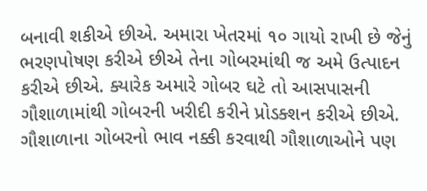બનાવી શકીએ છીએ. અમારા ખેતરમાં ૧૦ ગાયો રાખી છે જેનું ભરણપોષણ કરીએ છીએ તેના ગોબરમાંથી જ અમે ઉત્પાદન કરીએ છીએ. ક્યારેક અમારે ગોબર ઘટે તો આસપાસની ગૌશાળામાંથી ગોબરની ખરીદી કરીને પ્રોડક્શન કરીએ છીએ. ગૌશાળાના ગોબરનો ભાવ નક્કી કરવાથી ગૌશાળાઓને પણ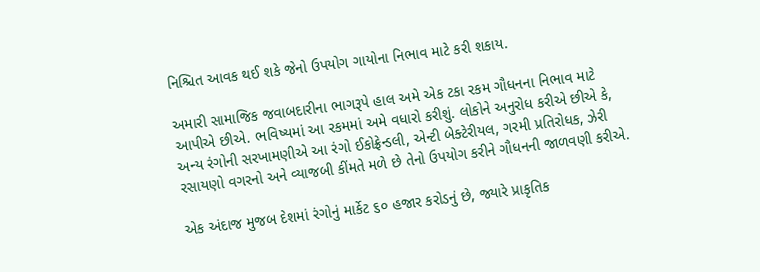નિશ્ચિત આવક થઈ શકે જેનો ઉપયોગ ગાયોના નિભાવ માટે કરી શકાય.

અમારી સામાજિક જવાબદારીના ભાગરૂપે હાલ અમે એક ટકા રકમ ગૌધનના નિભાવ માટે આપીએ છીએ. ભવિષ્યમાં આ રકમમાં અમે વધારો કરીશું. લોકોને અનુરોધ કરીએ છીએ કે, અન્ય રંગોની સરખામણીએ આ રંગો ઈકોફ્રેન્ડલી, એન્ટી બેક્ટેરીયલ, ગરમી પ્રતિરોધક, ઝેરી રસાયણો વગરનો અને વ્યાજબી કીંમતે મળે છે તેનો ઉપયોગ કરીને ગૌધનની જાળવણી કરીએ.

એક અંદાજ મુજબ દેશમાં રંગોનું માર્કેટ ૬૦ હજાર કરોડનું છે, જ્યારે પ્રાકૃતિક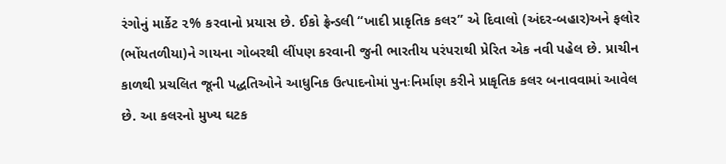રંગોનું માર્કેટ ૨% કરવાનો પ્રયાસ છે. ઈકો ફ્રેન્ડલી “ખાદી પ્રાકૃતિક કલર” એ દિવાલો (અંદર-બહાર)અને ફલોર (ભોંયતળીયા)ને ગાયના ગોબરથી લીંપણ કરવાની જુની ભારતીય પરંપરાથી પ્રેરિત એક નવી પહેલ છે. પ્રાચીન કાળથી પ્રચલિત જૂની પદ્ધતિઓને આધુનિક ઉત્પાદનોમાં પુનઃનિર્માણ કરીને પ્રાકૃતિક કલર બનાવવામાં આવેલ છે. આ કલરનો મુખ્ય ઘટક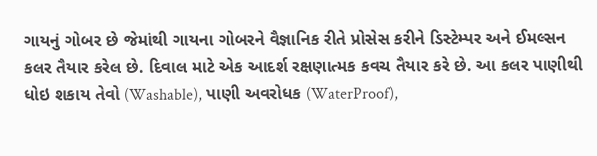ગાયનું ગોબર છે જેમાંથી ગાયના ગોબરને વૈજ્ઞાનિક રીતે પ્રોસેસ કરીને ડિસ્ટેમ્પર અને ઈમલ્સન કલર તૈયાર કરેલ છે. દિવાલ માટે એક આદર્શ રક્ષણાત્મક કવચ તૈયાર કરે છે. આ કલર પાણીથી ધોઇ શકાય તેવો (Washable), પાણી અવરોધક (WaterProof),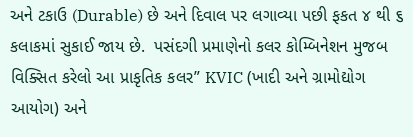અને ટકાઉ (Durable) છે અને દિવાલ પર લગાવ્યા પછી ફકત ૪ થી ૬ કલાકમાં સુકાઈ જાય છે.  પસંદગી પ્રમાણેનો કલર કોમ્બિનેશન મુજબ વિક્સિત કરેલો આ પ્રાકૃતિક કલર” KVIC (ખાદી અને ગ્રામોદ્યોગ આયોગ) અને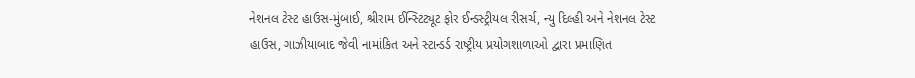નેશનલ ટેસ્ટ હાઉસ-મુંબાઈ, શ્રીરામ ઈન્સ્ટિટ્યૂટ ફોર ઈન્ડસ્ટ્રીયલ રીસર્ચ, ન્યુ દિલ્હી અને નેશનલ ટેસ્ટ હાઉસ, ગાઝીયાબાદ જેવી નામાંકિત અને સ્ટાન્ડર્ડ રાષ્ટ્રીય પ્રયોગશાળાઓ દ્વારા પ્રમાણિત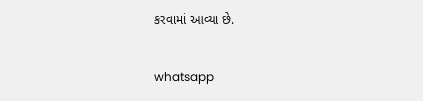કરવામાં આવ્યા છે.

whatsapp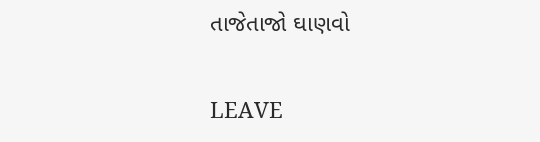તાજેતાજો ઘાણવો

LEAVE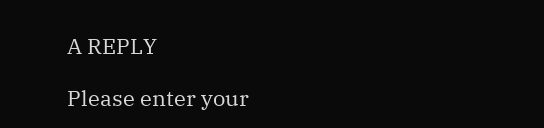A REPLY

Please enter your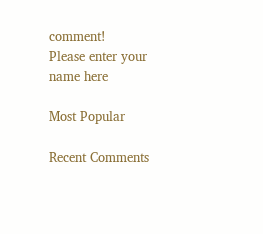comment!
Please enter your name here

Most Popular

Recent Comments